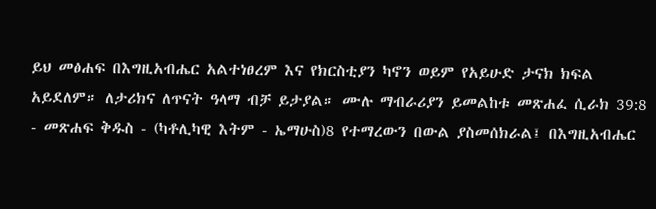ይህ መፅሐፍ በእግዚአብሔር አልተነፀረም እና የክርስቲያን ካኖን ወይም የአይሁድ ታናክ ክፍል አይደለም። ለታሪክና ለጥናት ዓላማ ብቻ ይታያል። ሙሉ ማብራሪያን ይመልከቱ መጽሐፈ ሲራክ 39:8 - መጽሐፍ ቅዱስ - (ካቶሊካዊ እትም - ኤማሁስ)8 የተማረውን በውል ያስመሰክራል፤ በእግዚአብሔር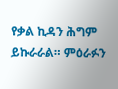የቃል ኪዳን ሕግም ይኩራራል። ምዕራፉን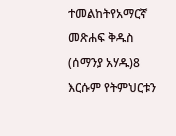ተመልከትየአማርኛ መጽሐፍ ቅዱስ (ሰማንያ አሃዱ)8 እርሱም የትምህርቱን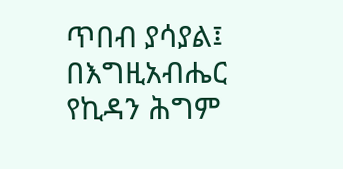ጥበብ ያሳያል፤ በእግዚአብሔር የኪዳን ሕግም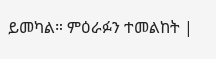ይመካል። ምዕራፉን ተመልከት |